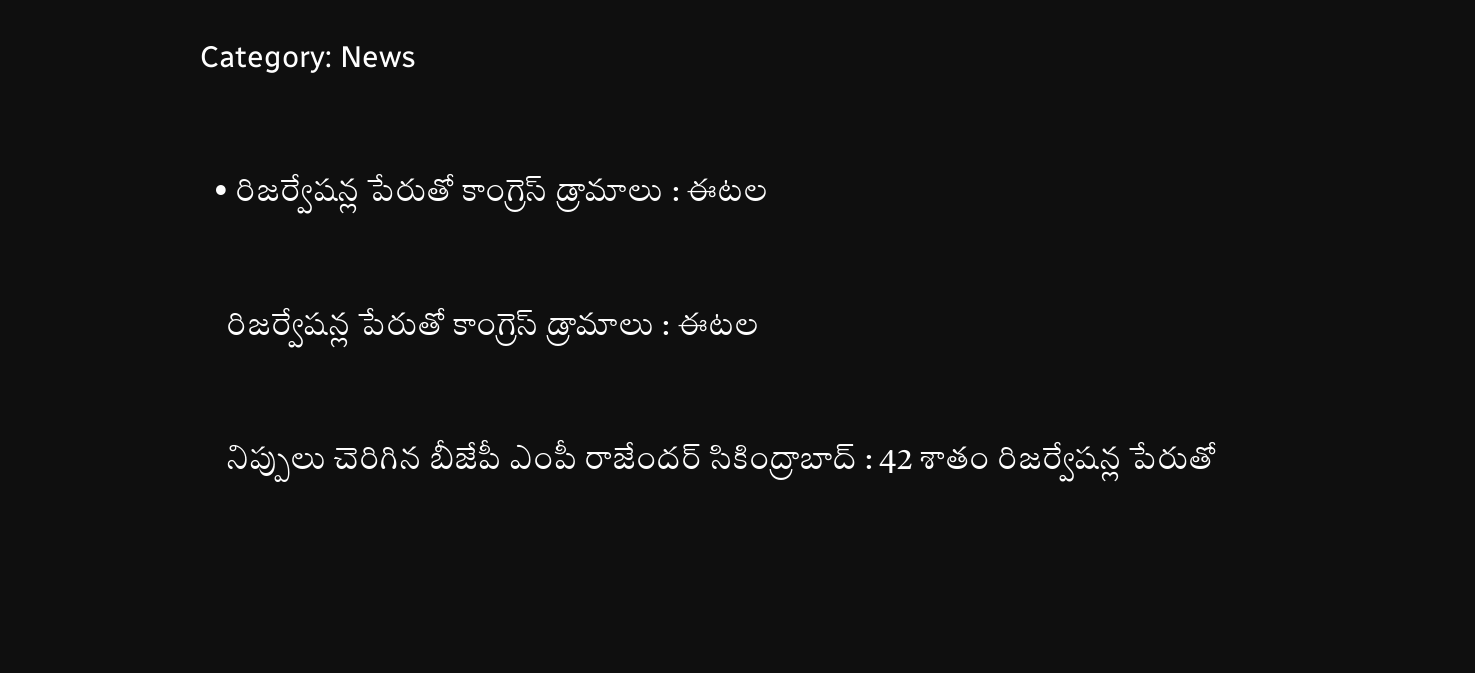Category: News

  • రిజ‌ర్వేష‌న్ల పేరుతో కాంగ్రెస్ డ్రామాలు : ఈట‌ల

    రిజ‌ర్వేష‌న్ల పేరుతో కాంగ్రెస్ డ్రామాలు : ఈట‌ల

    నిప్పులు చెరిగిన బీజేపీ ఎంపీ రాజేంద‌ర్ సికింద్రాబాద్ : 42 శాతం రిజ‌ర్వేష‌న్ల పేరుతో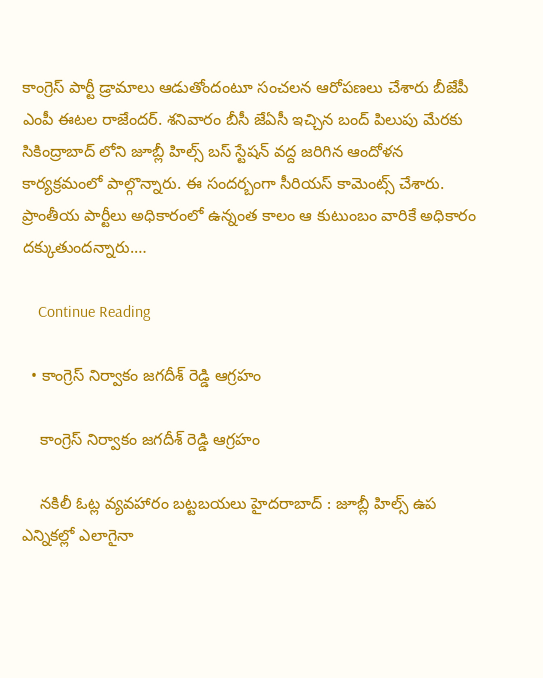కాంగ్రెస్ పార్టీ డ్రామాలు ఆడుతోందంటూ సంచ‌ల‌న ఆరోప‌ణ‌లు చేశారు బీజేపీ ఎంపీ ఈట‌ల రాజేంద‌ర్. శ‌నివారం బీసీ జేఏసీ ఇచ్చిన బంద్ పిలుపు మేర‌కు సికింద్రాబాద్ లోని జూబ్లీ హిల్స్ బ‌స్ స్టేష‌న్ వ‌ద్ద జ‌రిగిన ఆందోళ‌న కార్య‌క్ర‌మంలో పాల్గొన్నారు. ఈ సంద‌ర్బంగా సీరియ‌స్ కామెంట్స్ చేశారు. ప్రాంతీయ పార్టీలు అధికారంలో ఉన్నంత కాలం ఆ కుటుంబం వారికే అధికారం దక్కుతుందన్నారు.…

    Continue Reading

  • కాంగ్రెస్ నిర్వాకం జ‌గ‌దీశ్ రెడ్డి ఆగ్ర‌హం

    కాంగ్రెస్ నిర్వాకం జ‌గ‌దీశ్ రెడ్డి ఆగ్ర‌హం

    న‌కిలీ ఓట్ల వ్య‌వ‌హారం బ‌ట్ట‌బ‌య‌లు హైద‌రాబాద్ : జూబ్లీ హిల్స్ ఉప ఎన్నిక‌ల్లో ఎలాగైనా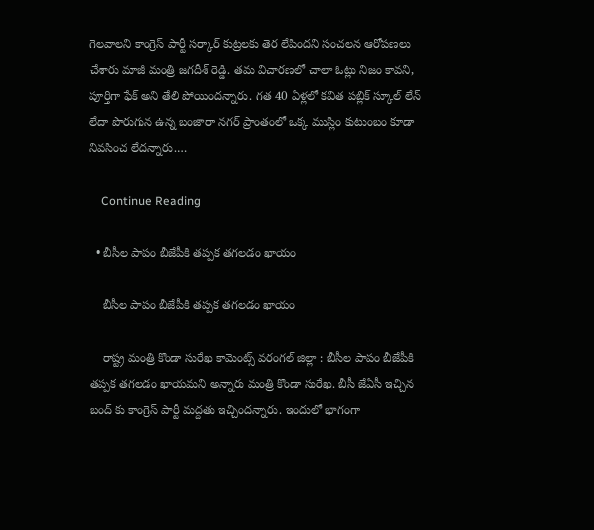గెల‌వాల‌ని కాంగ్రెస్ పార్టీ స‌ర్కార్ కుట్ర‌ల‌కు తెర లేపింద‌ని సంచ‌ల‌న ఆరోప‌ణ‌లు చేశారు మాజీ మంత్రి జ‌గ‌దీశ్ రెడ్డి. త‌మ విచార‌ణ‌లో చాలా ఓట్లు నిజం కావ‌ని, పూర్తిగా ఫేక్ అని తేలి పోయింద‌న్నారు. గత 40 ఏళ్లలో కవిత పబ్లిక్ స్కూల్ లేన్ లేదా పొరుగున ఉన్న బంజారా నగర్ ప్రాంతంలో ఒక్క ముస్లిం కుటుంబం కూడా నివసించ లేదన్నారు.…

    Continue Reading

  • బీసీల పాపం బీజేపీకి త‌ప్ప‌క త‌గల‌డం ఖాయం

    బీసీల పాపం బీజేపీకి త‌ప్ప‌క త‌గల‌డం ఖాయం

    రాష్ట్ర మంత్రి కొండా సురేఖ కామెంట్స్ వ‌రంగ‌ల్ జిల్లా : బీసీల పాపం బీజేపీకి త‌ప్ప‌క త‌గ‌ల‌డం ఖాయ‌మ‌ని అన్నారు మంత్రి కొండా సురేఖ‌. బీసీ జేఏసీ ఇచ్చిన బంద్ కు కాంగ్రెస్ పార్టీ మ‌ద్ద‌తు ఇచ్చింద‌న్నారు. ఇందులో భాగంగా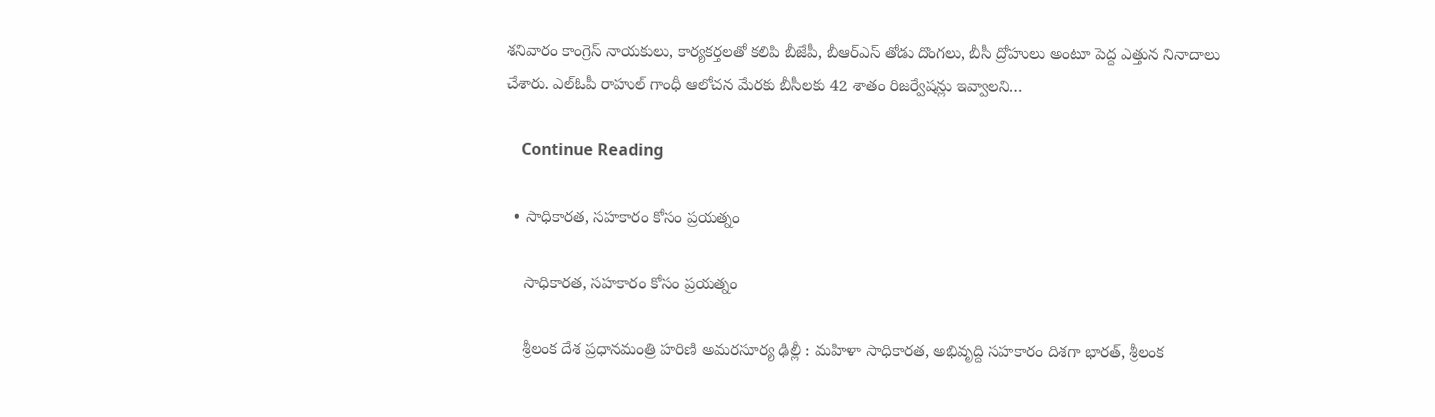శ‌నివారం కాంగ్రెస్ నాయకులు, కార్య‌క‌ర్త‌ల‌తో క‌లిపి బీజేపీ, బీఆర్ఎస్ తోడు దొంగ‌లు, బీసీ ద్రోహులు అంటూ పెద్ద ఎత్తున నినాదాలు చేశారు. ఎల్ఓపీ రాహుల్ గాంధీ ఆలోచ‌న మేర‌కు బీసీల‌కు 42 శాతం రిజ‌ర్వేష‌న్లు ఇవ్వాల‌ని…

    Continue Reading

  • సాధికార‌త‌, స‌హకారం కోసం ప్ర‌య‌త్నం

    సాధికార‌త‌, స‌హకారం కోసం ప్ర‌య‌త్నం

    శ్రీ‌లంక దేశ ప్ర‌ధాన‌మంత్రి హ‌రిణి అమ‌ర‌సూర్య‌ ఢిల్లీ : మ‌హిళా సాధికార‌త‌, అభివృద్ది స‌హ‌కారం దిశ‌గా భార‌త్, శ్రీ‌లంక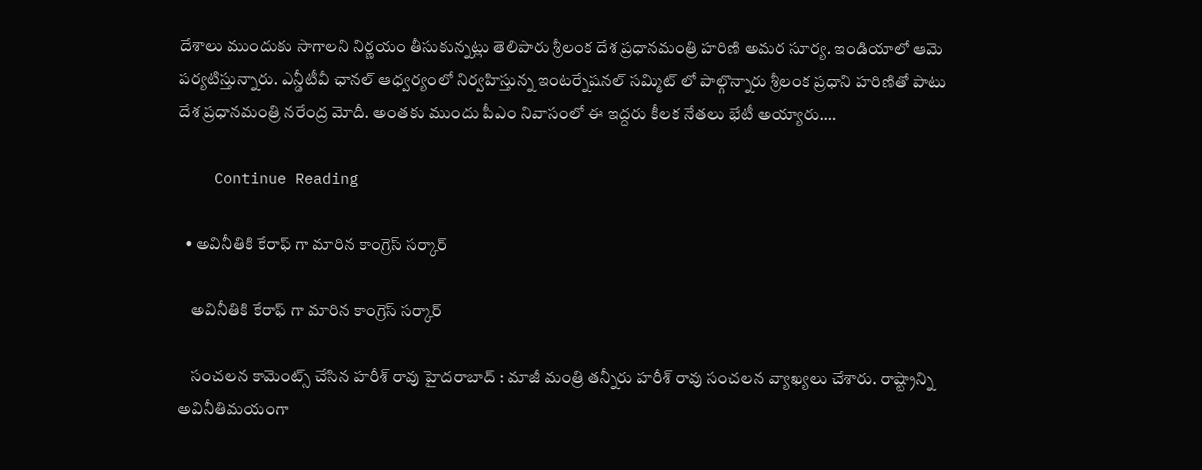దేశాలు ముందుకు సాగాల‌ని నిర్ణ‌యం తీసుకున్న‌ట్లు తెలిపారు శ్రీ‌లంక దేశ ప్ర‌ధాన‌మంత్రి హ‌రిణి అమ‌ర సూర్య‌. ఇండియాలో ఆమె ప‌ర్య‌టిస్తున్నారు. ఎన్డీటీవీ ఛాన‌ల్ ఆధ్వ‌ర్యంలో నిర్వ‌హిస్తున్న ఇంట‌ర్నేష‌న‌ల్ స‌మ్మిట్ లో పాల్గొన్నారు శ్రీ‌లంక ప్ర‌ధాని హ‌రిణితో పాటు దేశ ప్ర‌ధాన‌మంత్రి న‌రేంద్ర మోదీ. అంత‌కు ముందు పీఎం నివాసంలో ఈ ఇద్ద‌రు కీల‌క నేత‌లు భేటీ అయ్యారు.…

    Continue Reading

  • అవినీతికి కేరాఫ్ గా మారిన కాంగ్రెస్ స‌ర్కార్

    అవినీతికి కేరాఫ్ గా మారిన కాంగ్రెస్ స‌ర్కార్

    సంచ‌ల‌న కామెంట్స్ చేసిన హ‌రీశ్ రావు హైద‌రాబాద్ : మాజీ మంత్రి త‌న్నీరు హ‌రీశ్ రావు సంచ‌ల‌న వ్యాఖ్య‌లు చేశారు. రాష్ట్రాన్ని అవినీతిమ‌యంగా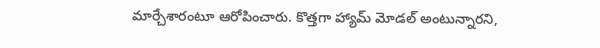మార్చేశారంటూ ఆరోపించారు. కొత్తగా హ్యామ్ మోడల్ అంటున్నార‌ని,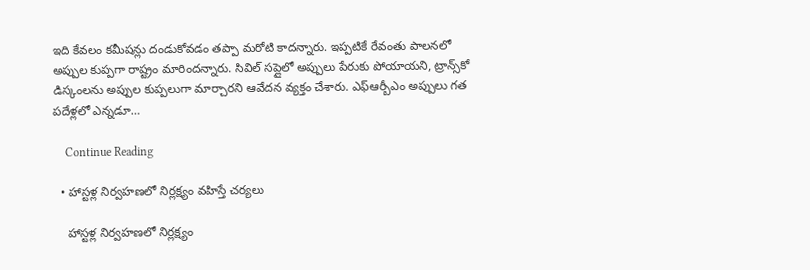ఇది కేవ‌లం క‌మీష‌న్లు దండుకోవ‌డం త‌ప్పా మ‌రోటి కాద‌న్నారు. ఇప్పటికే రేవంతు పాలనలో అప్పుల కుప్పగా రాష్ట్రం మారింద‌న్నారు. సివిల్ సప్లైలో అప్పులు పేరుకు పోయాయ‌ని, ట్రాన్స్‌కో డిస్కంలను అప్పుల కుప్పలుగా మార్చారని ఆవేద‌న వ్య‌క్తం చేశారు. ఎఫ్ఆర్బీఎం అప్పులు గత పదేళ్లలో ఎన్నడూ…

    Continue Reading

  • హాస్ట‌ళ్ల నిర్వ‌హ‌ణ‌లో నిర్ల‌క్ష్యం వ‌హిస్తే చ‌ర్య‌లు

    హాస్ట‌ళ్ల నిర్వ‌హ‌ణ‌లో నిర్ల‌క్ష్యం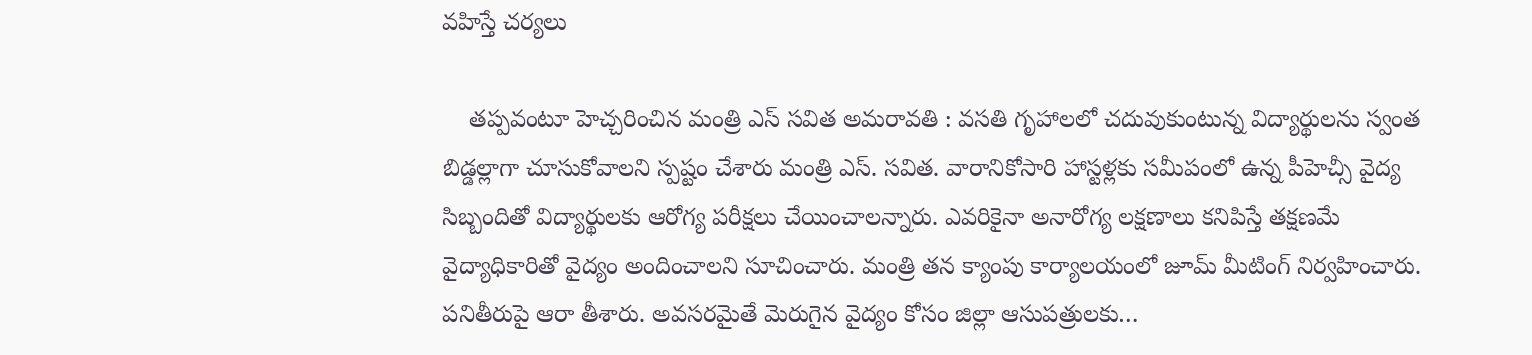వ‌హిస్తే చ‌ర్య‌లు

    త‌ప్ప‌వంటూ హెచ్చ‌రించిన మంత్రి ఎస్ స‌విత‌ అమ‌రావ‌తి : వ‌స‌తి గృహాల‌లో చ‌దువుకుంటున్న విద్యార్థుల‌ను స్వంత బిడ్డ‌ల్లాగా చూసుకోవాల‌ని స్ప‌ష్టం చేశారు మంత్రి ఎస్. స‌విత‌. వారానికోసారి హాస్టళ్లకు సమీపంలో ఉన్న పీహెచ్సీ వైద్య సిబ్బందితో విద్యార్థులకు ఆరోగ్య పరీక్షలు చేయించాలన్నారు. ఎవరికైనా అనారోగ్య లక్షణాలు కనిపిస్తే తక్షణమే వైద్యాధికారితో వైద్యం అందించాల‌ని సూచించారు. మంత్రి త‌న క్యాంపు కార్యాల‌యంలో జూమ్ మీటింగ్ నిర్వ‌హించారు. ప‌నితీరుపై ఆరా తీశారు. అవసరమైతే మెరుగైన వైద్యం కోసం జిల్లా ఆసుపత్రులకు…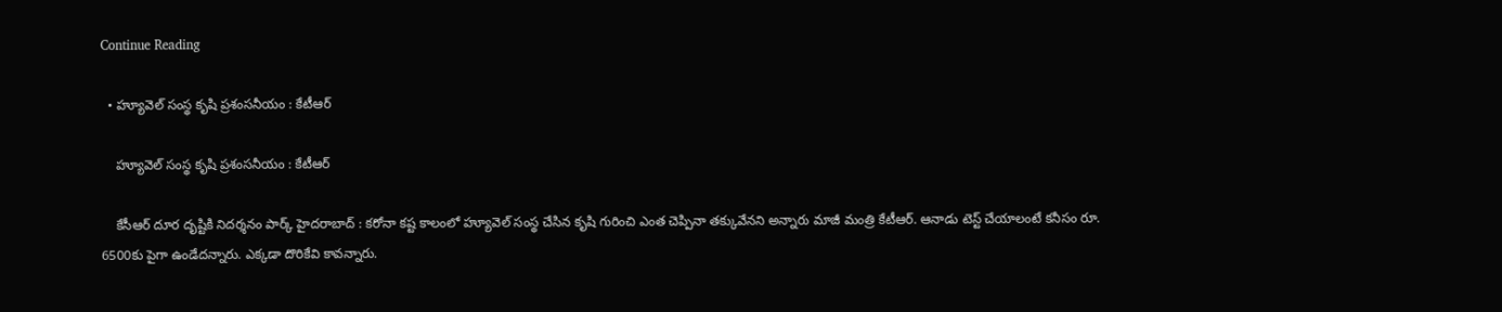Continue Reading

  • హ్యూవెల్ సంస్థ కృషి ప్ర‌శంస‌నీయం : కేటీఆర్

    హ్యూవెల్ సంస్థ కృషి ప్ర‌శంస‌నీయం : కేటీఆర్

    కేసీఆర్ దూర దృష్టికి నిద‌ర్శ‌నం పార్క్ హైద‌రాబాద్ : క‌రోనా క‌ష్ట కాలంలో హ్యూవెల్ సంస్థ చేసిన కృషి గురించి ఎంత చెప్పినా త‌క్కువేన‌ని అన్నారు మాజీ మంత్రి కేటీఆర్. ఆనాడు టెస్ట్ చేయాలంటే క‌నీసం రూ. 6500కు పైగా ఉండేద‌న్నారు. ఎక్క‌డా దొరికేవి కావ‌న్నారు.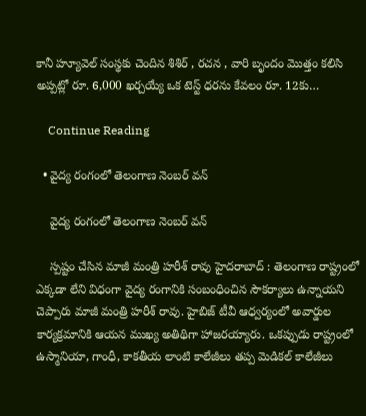కానీ హ్యూవెల్ సంస్థకు చెందిన శిశిర్ , రచన , వారి బృందం మొత్తం కలిసి అప్పట్లో రూ. 6,000 ఖర్చయ్యే ఒక టెస్ట్ ధరను కేవలం రూ. 12కు…

    Continue Reading

  • వైద్య రంగంలో తెలంగాణ నెంబ‌ర్ వ‌న్

    వైద్య రంగంలో తెలంగాణ నెంబ‌ర్ వ‌న్

    స్ప‌ష్టం చేసిన మాజీ మంత్రి హ‌రీశ్ రావు హైద‌రాబాద్ : తెలంగాణ రాష్ట్రంలో ఎక్క‌డా లేని విధంగా వైద్య రంగానికి సంబంధించిన సౌకర్యాలు ఉన్నాయ‌ని చెప్పారు మాజీ మంత్రి హ‌రీశ్ రావు. హైబిజ్ టీవీ ఆధ్వ‌ర్యంలో అవార్డుల కార్య‌క్ర‌మానికి ఆయ‌న ముఖ్య అతిథిగా హాజ‌ర‌య్యారు. ఒకప్పుడు రాష్ట్రంలో ఉస్మానియా, గాంధీ, కాకతీయ లాంటి కాలేజీలు తప్ప మెడికల్ కాలేజీలు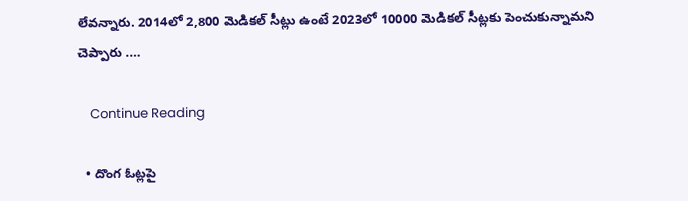లేవన్నారు. 2014లో 2,800 మెడికల్ సీట్లు ఉంటే 2023లో 10000 మెడికల్ సీట్లకు పెంచుకున్నామ‌ని చెప్పారు .…

    Continue Reading

  • దొంగ ఓట్ల‌పై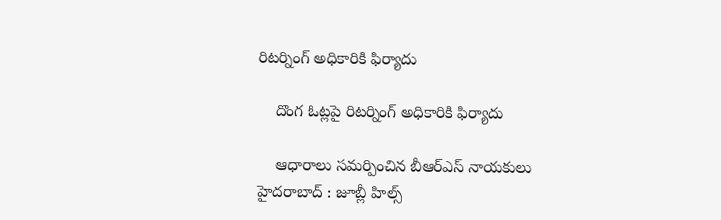రిట‌ర్నింగ్ అధికారికి ఫిర్యాదు

    దొంగ ఓట్ల‌పై రిట‌ర్నింగ్ అధికారికి ఫిర్యాదు

    ఆధారాలు స‌మ‌ర్పించిన బీఆర్ఎస్ నాయ‌కులు హైద‌రాబాద్ : జూబ్లీ హిల్స్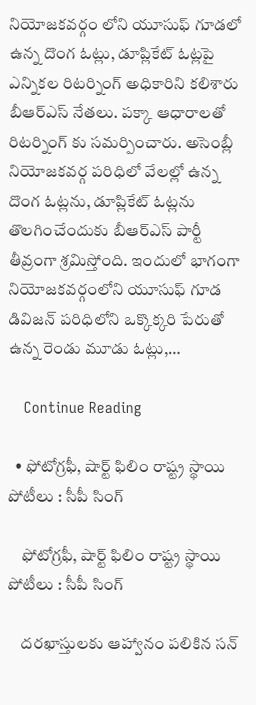నియోజ‌క‌వ‌ర్గం లోని యూసుఫ్ గూడలో ఉన్న దొంగ ఓట్లు, డూప్లికేట్ ఓట్లపై ఎన్నిక‌ల రిట‌ర్నింగ్ అధికారిని క‌లిశారు బీఆర్ఎస్ నేత‌లు. ప‌క్కా ఆధారాలతో రిటర్నింగ్ కు స‌మ‌ర్పించారు. అసెంబ్లీ నియోజకవర్గ పరిధిలో వేలల్లో ఉన్న దొంగ ఓట్లను, డూప్లికేట్ ఓట్లను తొలగించేందుకు బీఆర్ఎస్ పార్టీ తీవ్రంగా శ్రమిస్తోంది. ఇందులో భాగంగా నియోజకవర్గంలోని యూసుఫ్ గూడ డివిజన్ పరిధిలోని ఒక్కొక్కరి పేరుతో ఉన్న రెండు మూడు ఓట్లు,…

    Continue Reading

  • ఫోటోగ్ర‌ఫీ, షార్ట్ ఫిలిం రాష్ట్ర స్థాయి పోటీలు : సీపీ సింగ్

    ఫోటోగ్ర‌ఫీ, షార్ట్ ఫిలిం రాష్ట్ర స్థాయి పోటీలు : సీపీ సింగ్

    ద‌ర‌ఖాస్తులకు ఆహ్వానం ప‌లికిన స‌న్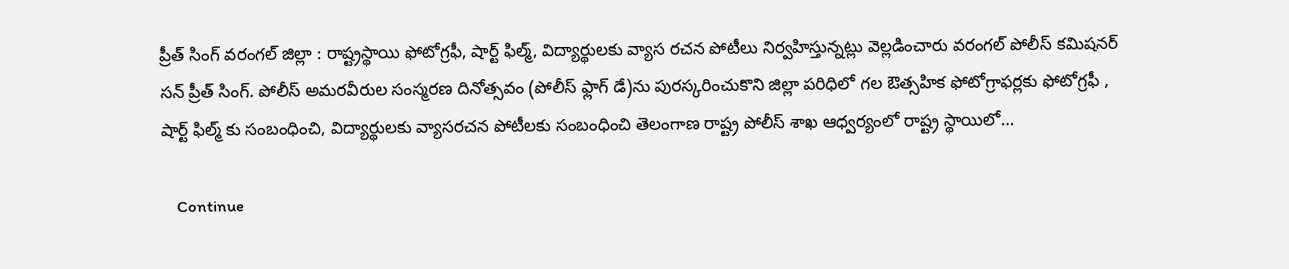ప్రీత్ సింగ్ వ‌రంగ‌ల్ జిల్లా : రాష్ట్రస్థాయి ఫోటోగ్రఫీ, షార్ట్ ఫిల్మ్, విద్యార్థులకు వ్యాస రచన పోటీలు నిర్వ‌హిస్తున్న‌ట్లు వెల్ల‌డించారు వరంగల్ పోలీస్ కమిషనర్ సన్ ప్రీత్ సింగ్. పోలీస్ అమరవీరుల సంస్మరణ దినోత్సవం (పోలీస్ ఫ్లాగ్ డే)ను పురస్కరించుకొని జిల్లా పరిధిలో గల ఔత్సహిక ఫోటోగ్రాఫర్లకు ఫోటోగ్రఫీ , షార్ట్ ఫిల్మ్ కు సంబంధించి, విద్యార్థులకు వ్యాసరచన పోటీలకు సంబంధించి తెలంగాణ రాష్ట్ర పోలీస్ శాఖ ఆధ్వర్యంలో రాష్ట్ర స్థాయిలో…

    Continue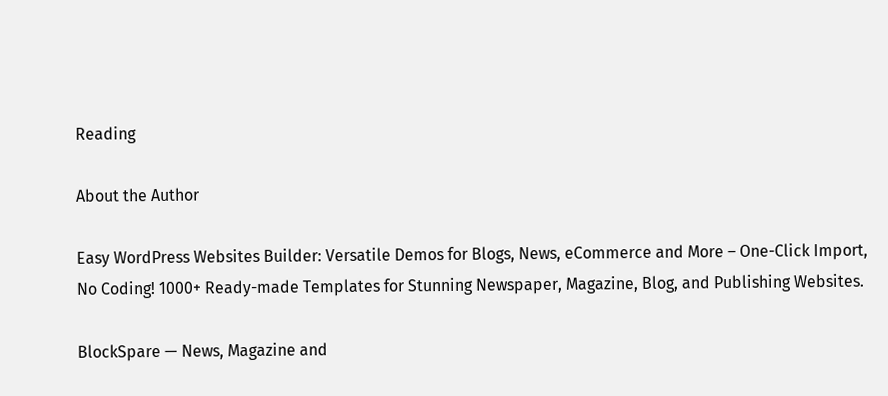Reading

About the Author

Easy WordPress Websites Builder: Versatile Demos for Blogs, News, eCommerce and More – One-Click Import, No Coding! 1000+ Ready-made Templates for Stunning Newspaper, Magazine, Blog, and Publishing Websites.

BlockSpare — News, Magazine and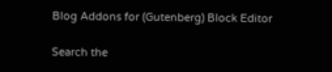Blog Addons for (Gutenberg) Block Editor

Search the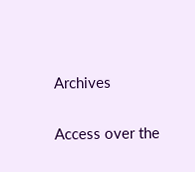Archives

Access over the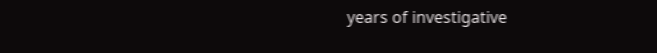years of investigative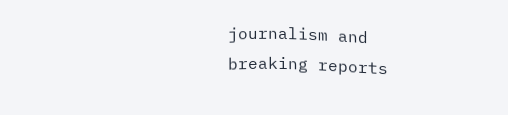journalism and breaking reports